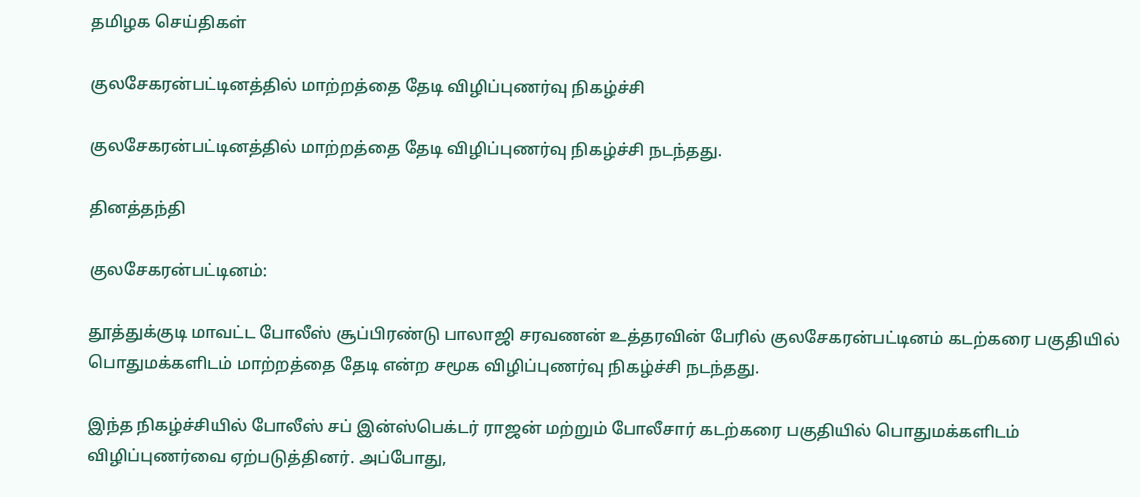தமிழக செய்திகள்

குலசேகரன்பட்டினத்தில் மாற்றத்தை தேடி விழிப்புணர்வு நிகழ்ச்சி

குலசேகரன்பட்டினத்தில் மாற்றத்தை தேடி விழிப்புணர்வு நிகழ்ச்சி நடந்தது.

தினத்தந்தி

குலசேகரன்பட்டினம்:

தூத்துக்குடி மாவட்ட போலீஸ் சூப்பிரண்டு பாலாஜி சரவணன் உத்தரவின் பேரில் குலசேகரன்பட்டினம் கடற்கரை பகுதியில் பொதுமக்களிடம் மாற்றத்தை தேடி என்ற சமூக விழிப்புணர்வு நிகழ்ச்சி நடந்தது.

இந்த நிகழ்ச்சியில் போலீஸ் சப் இன்ஸ்பெக்டர் ராஜன் மற்றும் போலீசார் கடற்கரை பகுதியில் பொதுமக்களிடம் விழிப்புணர்வை ஏற்படுத்தினர். அப்போது,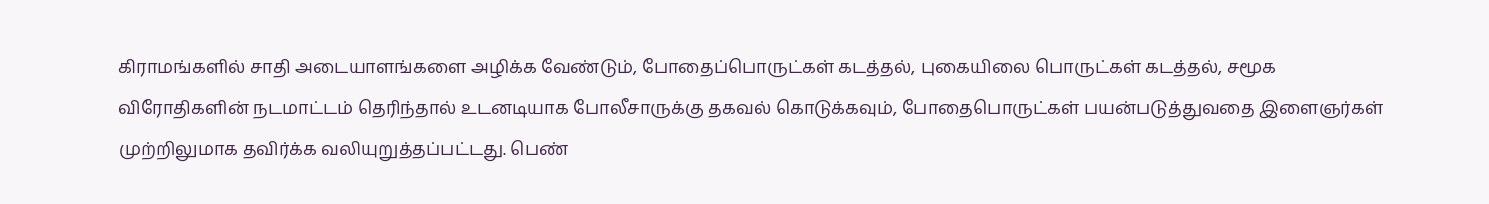கிராமங்களில் சாதி அடையாளங்களை அழிக்க வேண்டும், போதைப்பொருட்கள் கடத்தல், புகையிலை பொருட்கள் கடத்தல், சமூக விரோதிகளின் நடமாட்டம் தெரிந்தால் உடனடியாக போலீசாருக்கு தகவல் கொடுக்கவும், போதைபொருட்கள் பயன்படுத்துவதை இளைஞர்கள் முற்றிலுமாக தவிர்க்க வலியுறுத்தப்பட்டது. பெண்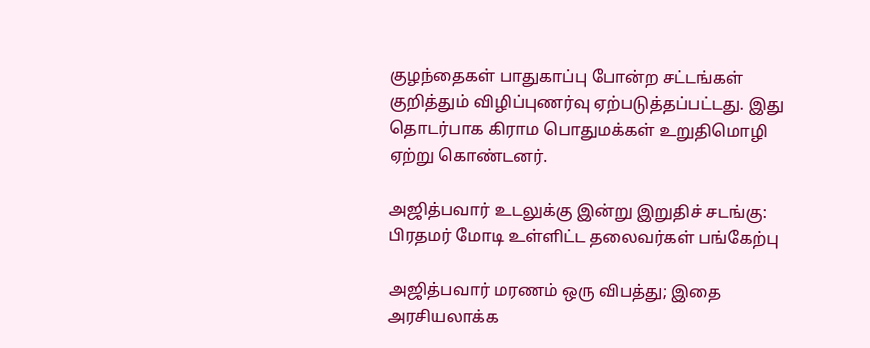குழந்தைகள் பாதுகாப்பு போன்ற சட்டங்கள் குறித்தும் விழிப்புணர்வு ஏற்படுத்தப்பட்டது. இது தொடர்பாக கிராம பொதுமக்கள் உறுதிமொழி ஏற்று கொண்டனர்.

அஜித்பவார் உடலுக்கு இன்று இறுதிச் சடங்கு: பிரதமர் மோடி உள்ளிட்ட தலைவர்கள் பங்கேற்பு

அஜித்பவார் மரணம் ஒரு விபத்து; இதை அரசியலாக்க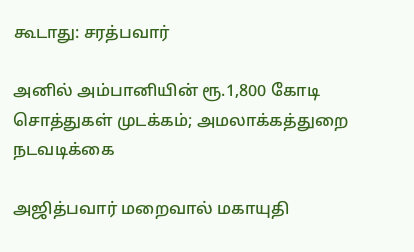கூடாது: சரத்பவார்

அனில் அம்பானியின் ரூ.1,800 கோடி சொத்துகள் முடக்கம்; அமலாக்கத்துறை நடவடிக்கை

அஜித்பவார் மறைவால் மகாயுதி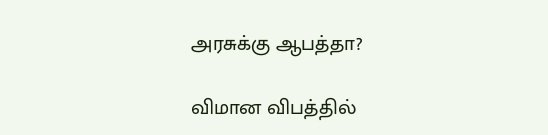அரசுக்கு ஆபத்தா?

விமான விபத்தில்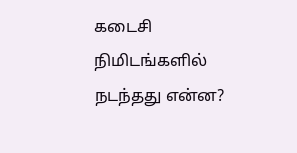கடைசி நிமிடங்களில் நடந்தது என்ன?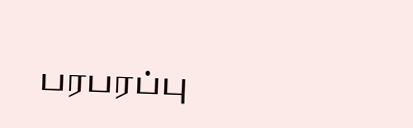பரபரப்பு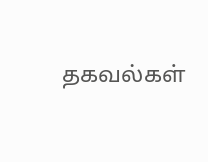தகவல்கள்